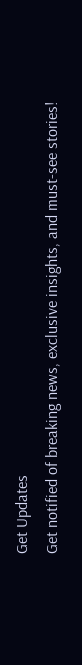Get Updates
Get notified of breaking news, exclusive insights, and must-see stories!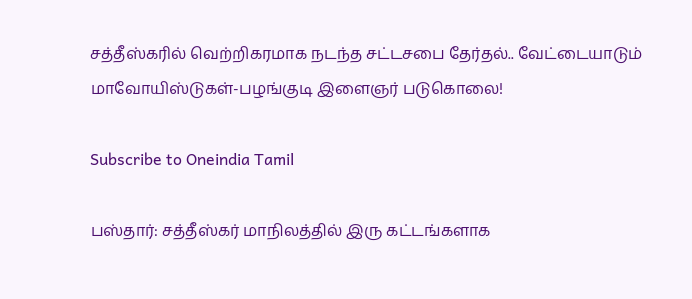சத்தீஸ்கரில் வெற்றிகரமாக நடந்த சட்டசபை தேர்தல்.. வேட்டையாடும் மாவோயிஸ்டுகள்-பழங்குடி இளைஞர் படுகொலை!

Subscribe to Oneindia Tamil

பஸ்தார்: சத்தீஸ்கர் மாநிலத்தில் இரு கட்டங்களாக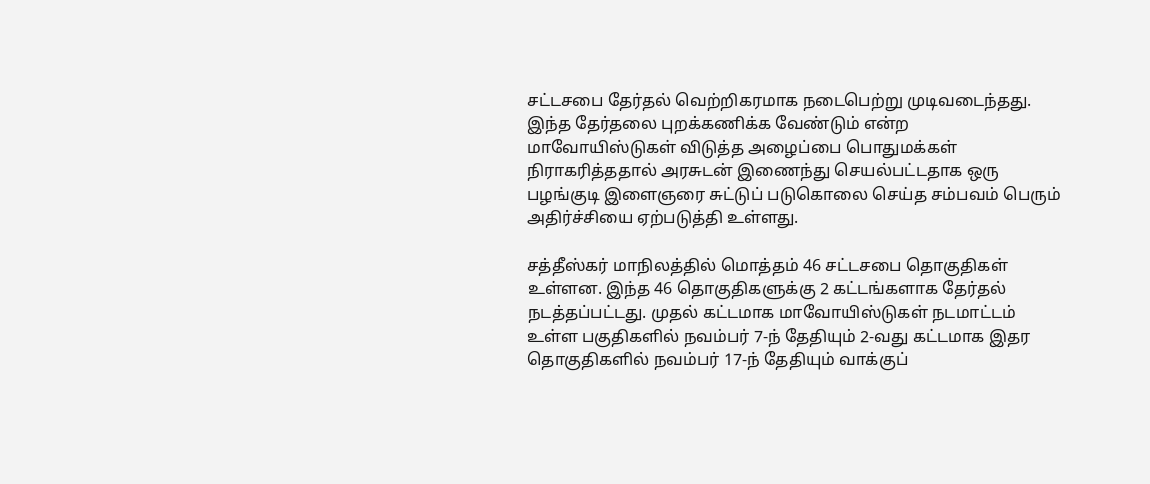சட்டசபை தேர்தல் வெற்றிகரமாக நடைபெற்று முடிவடைந்தது. இந்த தேர்தலை புறக்கணிக்க வேண்டும் என்ற மாவோயிஸ்டுகள் விடுத்த அழைப்பை பொதுமக்கள் நிராகரித்ததால் அரசுடன் இணைந்து செயல்பட்டதாக ஒரு பழங்குடி இளைஞரை சுட்டுப் படுகொலை செய்த சம்பவம் பெரும் அதிர்ச்சியை ஏற்படுத்தி உள்ளது.

சத்தீஸ்கர் மாநிலத்தில் மொத்தம் 46 சட்டசபை தொகுதிகள் உள்ளன. இந்த 46 தொகுதிகளுக்கு 2 கட்டங்களாக தேர்தல் நடத்தப்பட்டது. முதல் கட்டமாக மாவோயிஸ்டுகள் நடமாட்டம் உள்ள பகுதிகளில் நவம்பர் 7-ந் தேதியும் 2-வது கட்டமாக இதர தொகுதிகளில் நவம்பர் 17-ந் தேதியும் வாக்குப்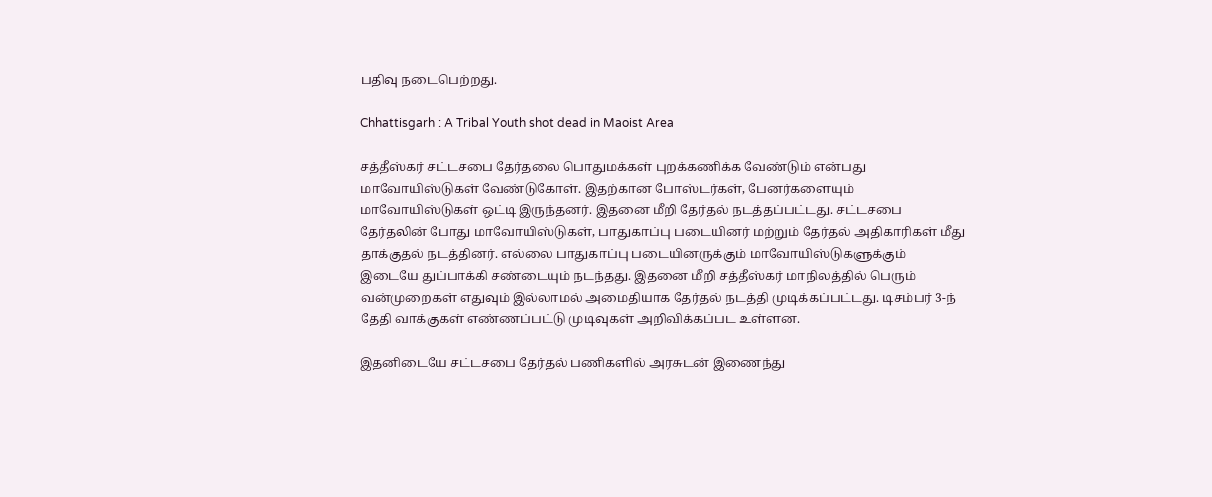பதிவு நடைபெற்றது.

Chhattisgarh : A Tribal Youth shot dead in Maoist Area

சத்தீஸ்கர் சட்டசபை தேர்தலை பொதுமக்கள் புறக்கணிக்க வேண்டும் என்பது மாவோயிஸ்டுகள் வேண்டுகோள். இதற்கான போஸ்டர்கள், பேனர்களையும் மாவோயிஸ்டுகள் ஒட்டி இருந்தனர். இதனை மீறி தேர்தல் நடத்தப்பட்டது. சட்டசபை தேர்தலின் போது மாவோயிஸ்டுகள், பாதுகாப்பு படையினர் மற்றும் தேர்தல் அதிகாரிகள் மீது தாக்குதல் நடத்தினர். எல்லை பாதுகாப்பு படையினருக்கும் மாவோயிஸ்டுகளுக்கும் இடையே துப்பாக்கி சண்டையும் நடந்தது. இதனை மீறி சத்தீஸ்கர் மாநிலத்தில் பெரும் வன்முறைகள் எதுவும் இல்லாமல் அமைதியாக தேர்தல் நடத்தி முடிக்கப்பட்டது. டிசம்பர் 3-ந் தேதி வாக்குகள் எண்ணப்பட்டு முடிவுகள் அறிவிக்கப்பட உள்ளன.

இதனிடையே சட்டசபை தேர்தல் பணிகளில் அரசுடன் இணைந்து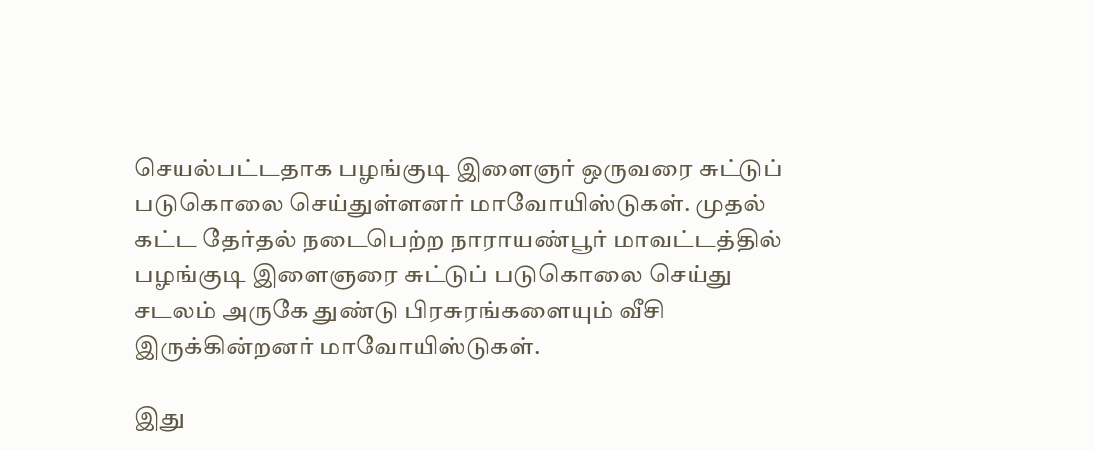செயல்பட்டதாக பழங்குடி இளைஞர் ஒருவரை சுட்டுப் படுகொலை செய்துள்ளனர் மாவோயிஸ்டுகள். முதல் கட்ட தேர்தல் நடைபெற்ற நாராயண்பூர் மாவட்டத்தில் பழங்குடி இளைஞரை சுட்டுப் படுகொலை செய்து சடலம் அருகே துண்டு பிரசுரங்களையும் வீசி இருக்கின்றனர் மாவோயிஸ்டுகள்.

இது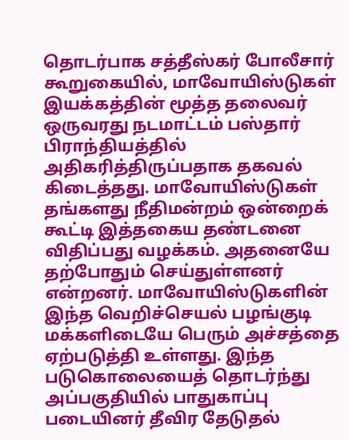தொடர்பாக சத்தீஸ்கர் போலீசார் கூறுகையில், மாவோயிஸ்டுகள் இயக்கத்தின் மூத்த தலைவர் ஒருவரது நடமாட்டம் பஸ்தார் பிராந்தியத்தில் அதிகரித்திருப்பதாக தகவல் கிடைத்தது. மாவோயிஸ்டுகள் தங்களது நீதிமன்றம் ஒன்றைக் கூட்டி இத்தகைய தண்டனை விதிப்பது வழக்கம். அதனையே தற்போதும் செய்துள்ளனர் என்றனர். மாவோயிஸ்டுகளின் இந்த வெறிச்செயல் பழங்குடி மக்களிடையே பெரும் அச்சத்தை ஏற்படுத்தி உள்ளது. இந்த படுகொலையைத் தொடர்ந்து அப்பகுதியில் பாதுகாப்பு படையினர் தீவிர தேடுதல்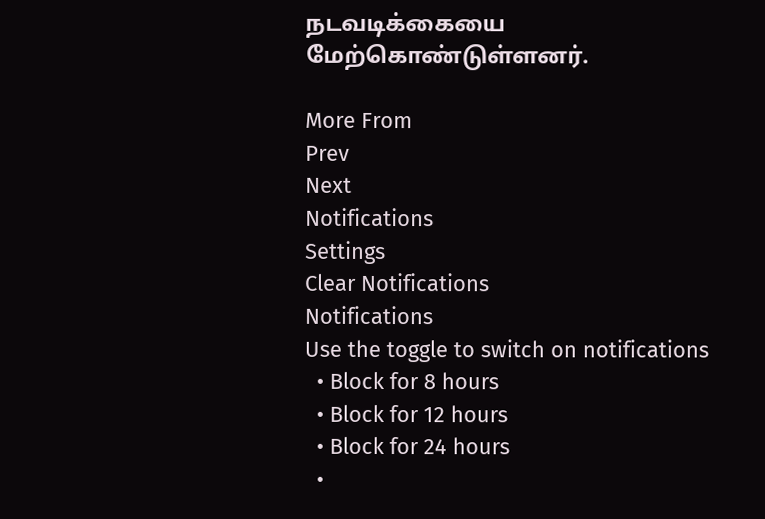நடவடிக்கையை மேற்கொண்டுள்ளனர்.

More From
Prev
Next
Notifications
Settings
Clear Notifications
Notifications
Use the toggle to switch on notifications
  • Block for 8 hours
  • Block for 12 hours
  • Block for 24 hours
  •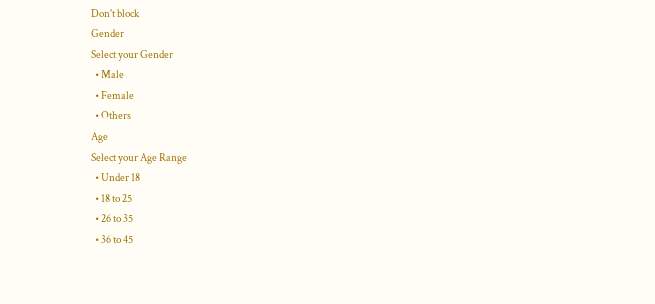Don't block
Gender
Select your Gender
  • Male
  • Female
  • Others
Age
Select your Age Range
  • Under 18
  • 18 to 25
  • 26 to 35
  • 36 to 45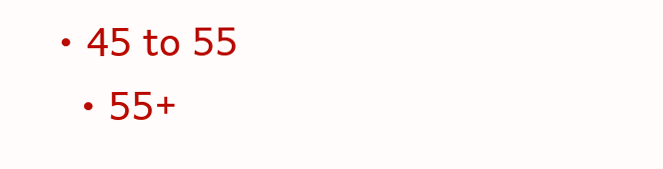• 45 to 55
  • 55+